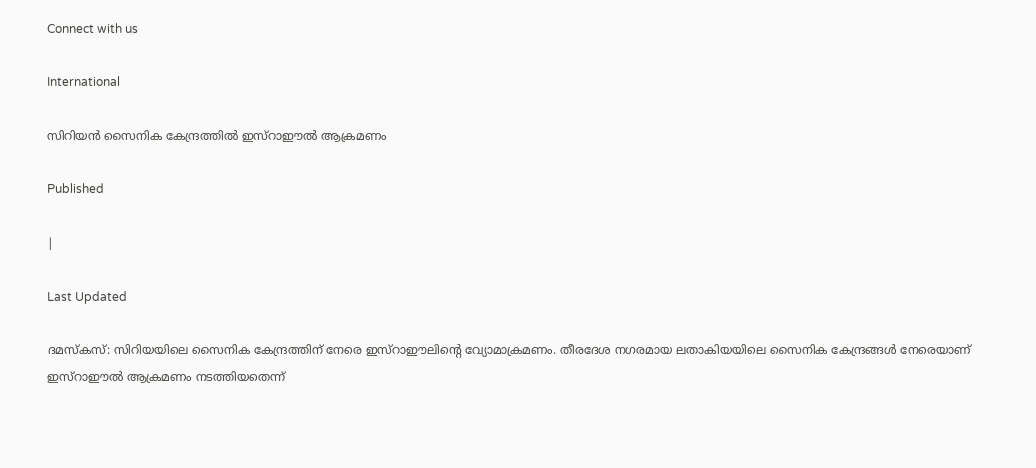Connect with us

International

സിറിയന്‍ സൈനിക കേന്ദ്രത്തില്‍ ഇസ്‌റാഈല്‍ ആക്രമണം

Published

|

Last Updated

ദമസ്‌കസ്: സിറിയയിലെ സൈനിക കേന്ദ്രത്തിന് നേരെ ഇസ്‌റാഈലിന്റെ വ്യോമാക്രമണം. തീരദേശ നഗരമായ ലതാകിയയിലെ സൈനിക കേന്ദ്രങ്ങള്‍ നേരെയാണ് ഇസ്‌റാഈല്‍ ആക്രമണം നടത്തിയതെന്ന്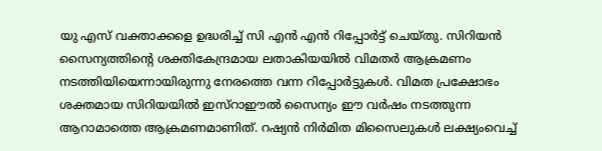യു എസ് വക്താക്കളെ ഉദ്ധരിച്ച് സി എന്‍ എന്‍ റിപ്പോര്‍ട്ട് ചെയ്തു. സിറിയന്‍ സൈന്യത്തിന്റെ ശക്തികേന്ദ്രമായ ലതാകിയയില്‍ വിമതര്‍ ആക്രമണം നടത്തിയിയെന്നായിരുന്നു നേരത്തെ വന്ന റിപ്പോര്‍ട്ടുകള്‍. വിമത പ്രക്ഷോഭം ശക്തമായ സിറിയയില്‍ ഇസ്‌റാഈല്‍ സൈന്യം ഈ വര്‍ഷം നടത്തുന്ന ആറാമാത്തെ ആക്രമണമാണിത്. റഷ്യന്‍ നിര്‍മിത മിസൈലുകള്‍ ലക്ഷ്യംവെച്ച്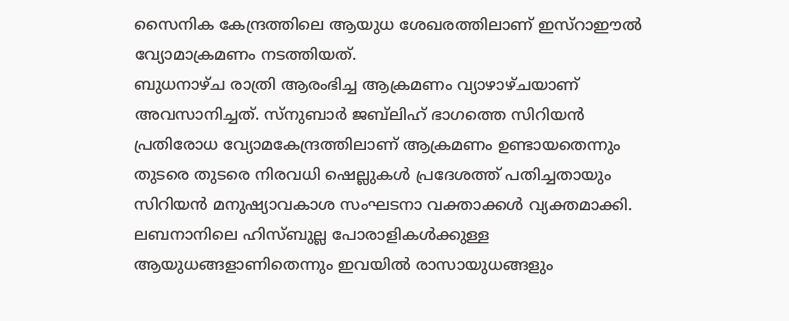സൈനിക കേന്ദ്രത്തിലെ ആയുധ ശേഖരത്തിലാണ് ഇസ്‌റാഈല്‍ വ്യോമാക്രമണം നടത്തിയത്.
ബുധനാഴ്ച രാത്രി ആരംഭിച്ച ആക്രമണം വ്യാഴാഴ്ചയാണ് അവസാനിച്ചത്. സ്‌നുബാര്‍ ജബ്‌ലിഹ് ഭാഗത്തെ സിറിയന്‍ പ്രതിരോധ വ്യോമകേന്ദ്രത്തിലാണ് ആക്രമണം ഉണ്ടായതെന്നും തുടരെ തുടരെ നിരവധി ഷെല്ലുകള്‍ പ്രദേശത്ത് പതിച്ചതായും സിറിയന്‍ മനുഷ്യാവകാശ സംഘടനാ വക്താക്കള്‍ വ്യക്തമാക്കി.
ലബനാനിലെ ഹിസ്ബുല്ല പോരാളികള്‍ക്കുള്ള ആയുധങ്ങളാണിതെന്നും ഇവയില്‍ രാസായുധങ്ങളും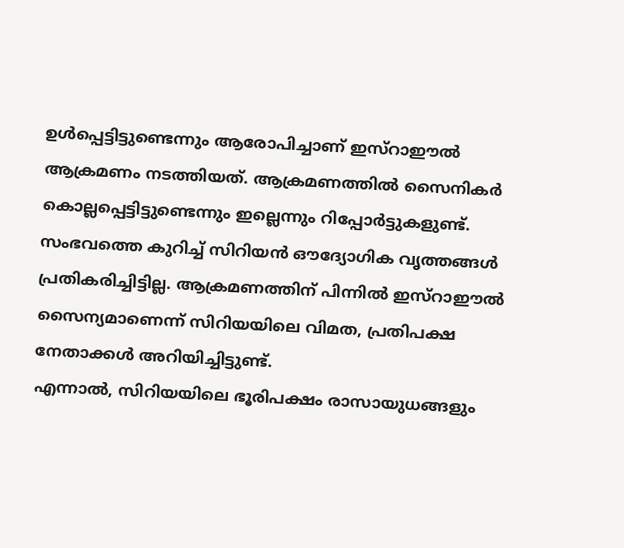ഉള്‍പ്പെട്ടിട്ടുണ്ടെന്നും ആരോപിച്ചാണ് ഇസ്‌റാഈല്‍ ആക്രമണം നടത്തിയത്. ആക്രമണത്തില്‍ സൈനികര്‍ കൊല്ലപ്പെട്ടിട്ടുണ്ടെന്നും ഇല്ലെന്നും റിപ്പോര്‍ട്ടുകളുണ്ട്. സംഭവത്തെ കുറിച്ച് സിറിയന്‍ ഔദ്യോഗിക വൃത്തങ്ങള്‍ പ്രതികരിച്ചിട്ടില്ല. ആക്രമണത്തിന് പിന്നില്‍ ഇസ്‌റാഈല്‍ സൈന്യമാണെന്ന് സിറിയയിലെ വിമത, പ്രതിപക്ഷ നേതാക്കള്‍ അറിയിച്ചിട്ടുണ്ട്.
എന്നാല്‍, സിറിയയിലെ ഭൂരിപക്ഷം രാസായുധങ്ങളും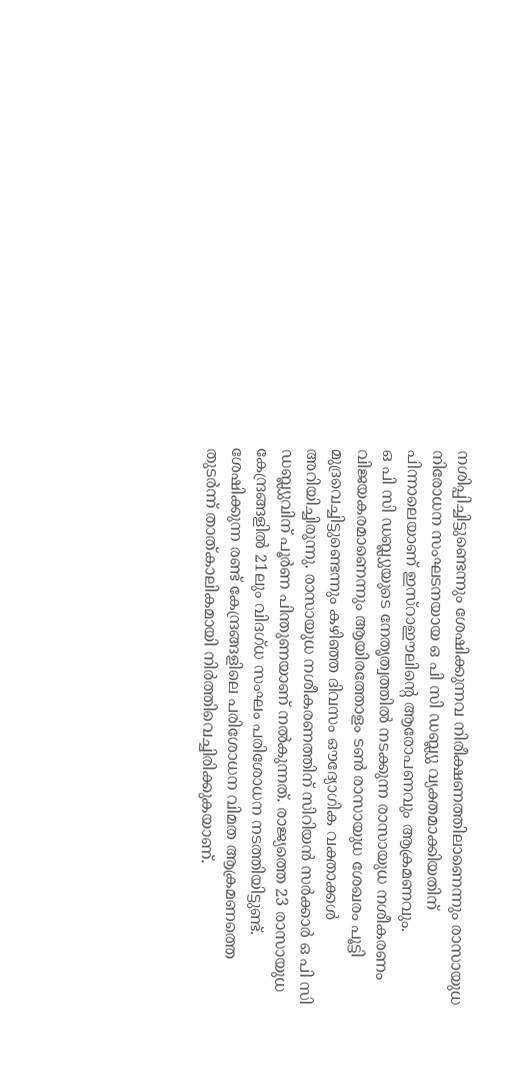നശിപ്പിച്ചിട്ടുണ്ടെന്നും ശേഷിക്കുന്നവ നിരീക്ഷണത്തിലാണെന്നും രാസായുധ നിരോധന സംഘടനയായ ഒ പി സി ഡബ്ല്യു വ്യക്തമാക്കിയതിന് പിന്നാലെയാണ് ഇസ്‌റാഈലിന്റെ ആരോപണവും ആക്രമണവും.
ഒ പി സി ഡബ്ല്യുയുടെ നേതൃത്വത്തില്‍ നടക്കുന്ന രാസായുധ നശീകരണം വിജയകരമാണെന്നും ആയിരത്തോളം ടണ്‍ രാസായുധ ശേഖരം പൂട്ടി മുദ്രവെച്ചിട്ടുണ്ടെന്നും കഴിഞ്ഞ ദിവസം ഔദ്യോഗിക വക്താക്കള്‍ അറിയിച്ചിരുന്നു. രാസായുധ നശീകരണത്തിന് സിറിയന്‍ സര്‍ക്കാര്‍ ഒ പി സി ഡബ്ല്യുവിന് പൂര്‍ണ പിന്തുണയാണ് നല്‍കുന്നത്. രാജ്യത്തെ 23 രാസായുധ കേന്ദ്രങ്ങളില്‍ 21ലും വിദഗ്ധ സംഘം പരിശോധന നടത്തിയിട്ടുണ്ട്. ശേഷിക്കുന്ന രണ്ട് കേന്ദ്രങ്ങളിലെ പരിശോധന വിമത ആക്രമണത്തെ തുടര്‍ന്ന് താത്കാലികമായി നിര്‍ത്തിവെച്ചിരിക്കുകയാണ്.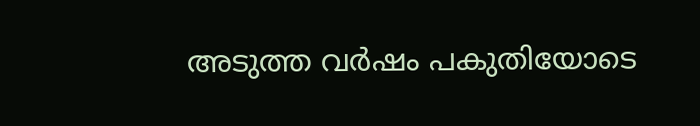അടുത്ത വര്‍ഷം പകുതിയോടെ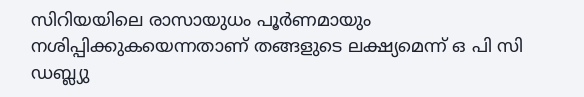സിറിയയിലെ രാസായുധം പൂര്‍ണമായും നശിപ്പിക്കുകയെന്നതാണ് തങ്ങളുടെ ലക്ഷ്യമെന്ന് ഒ പി സി ഡബ്ല്യു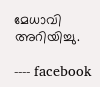മേധാവി അറിയിച്ചു.

---- facebook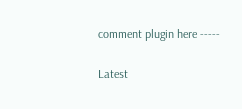comment plugin here -----

Latest